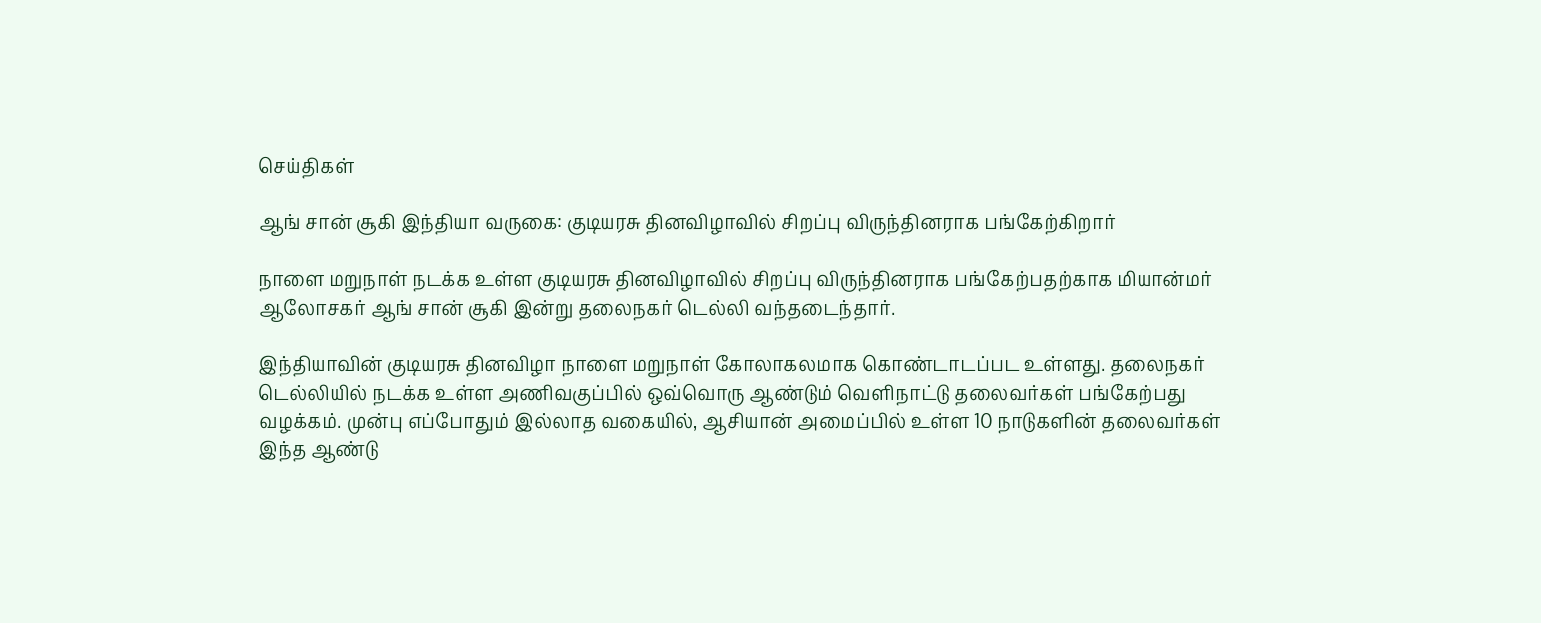செய்திகள்

ஆங் சான் சூகி இந்தியா வருகை: குடியரசு தினவிழாவில் சிறப்பு விருந்தினராக பங்கேற்கிறார்

நாளை மறுநாள் நடக்க உள்ள குடியரசு தினவிழாவில் சிறப்பு விருந்தினராக பங்கேற்பதற்காக மியான்மர் ஆலோசகர் ஆங் சான் சூகி இன்று தலைநகர் டெல்லி வந்தடைந்தார்.

இந்தியாவின் குடியரசு தினவிழா நாளை மறுநாள் கோலாகலமாக கொண்டாடப்பட உள்ளது. தலைநகர் டெல்லியில் நடக்க உள்ள அணிவகுப்பில் ஒவ்வொரு ஆண்டும் வெளிநாட்டு தலைவர்கள் பங்கேற்பது வழக்கம். முன்பு எப்போதும் இல்லாத வகையில், ஆசியான் அமைப்பில் உள்ள 10 நாடுகளின் தலைவர்கள் இந்த ஆண்டு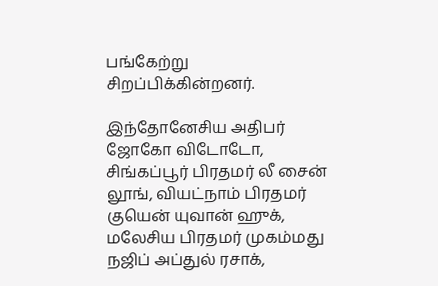பங்கேற்று சிறப்பிக்கின்றனர்.

இந்தோனேசிய அதிபர் ஜோகோ விடோடோ, சிங்கப்பூர் பிரதமர் லீ சைன் லூங், வியட்நாம் பிரதமர் குயென் யுவான் ஹுக், மலேசிய பிரதமர் முகம்மது நஜிப் அப்துல் ரசாக்,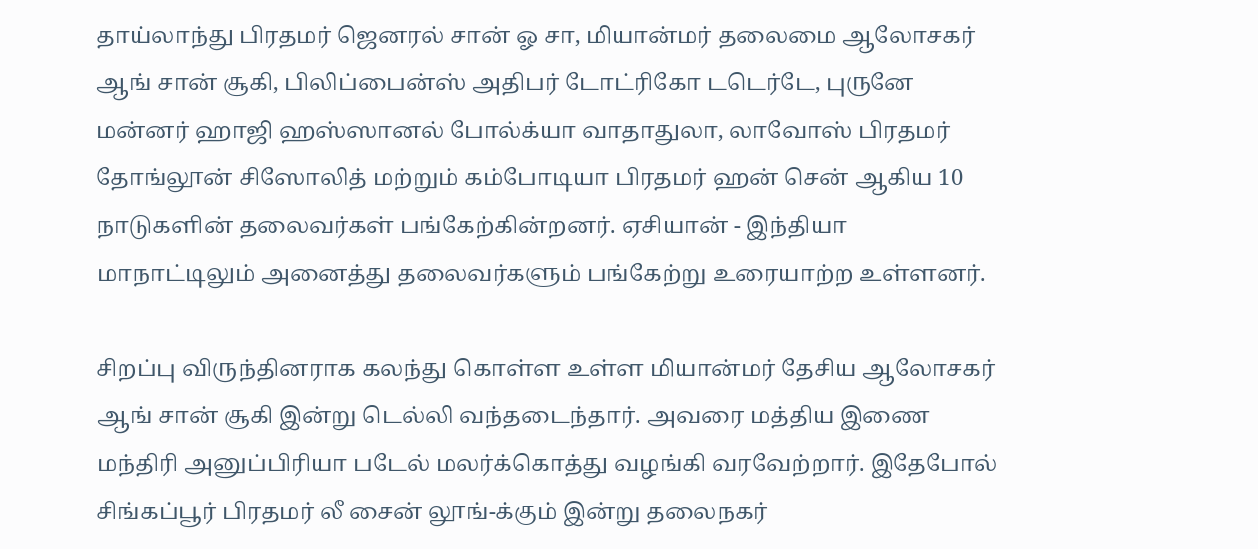தாய்லாந்து பிரதமர் ஜெனரல் சான் ஓ சா, மியான்மர் தலைமை ஆலோசகர் ஆங் சான் சூகி, பிலிப்பைன்ஸ் அதிபர் டோட்ரிகோ டடெர்டே, புருனே மன்னர் ஹாஜி ஹஸ்ஸானல் போல்க்யா வாதாதுலா, லாவோஸ் பிரதமர் தோங்லூன் சிஸோலித் மற்றும் கம்போடியா பிரதமர் ஹன் சென் ஆகிய 10 நாடுகளின் தலைவர்கள் பங்கேற்கின்றனர். ஏசியான் - இந்தியா மாநாட்டிலும் அனைத்து தலைவர்களும் பங்கேற்று உரையாற்ற உள்ளனர்.

சிறப்பு விருந்தினராக கலந்து கொள்ள உள்ள மியான்மர் தேசிய ஆலோசகர் ஆங் சான் சூகி இன்று டெல்லி வந்தடைந்தார். அவரை மத்திய இணை மந்திரி அனுப்பிரியா படேல் மலர்க்கொத்து வழங்கி வரவேற்றார். இதேபோல் சிங்கப்பூர் பிரதமர் லீ சைன் லூங்-க்கும் இன்று தலைநகர்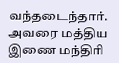வந்தடைந்தார். அவரை மத்திய இணை மந்திரி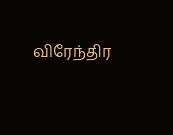விரேந்திர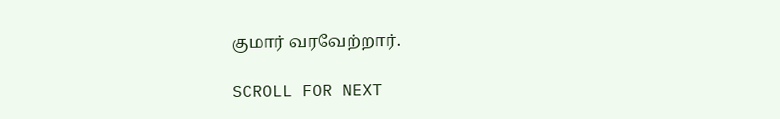குமார் வரவேற்றார்.

SCROLL FOR NEXT